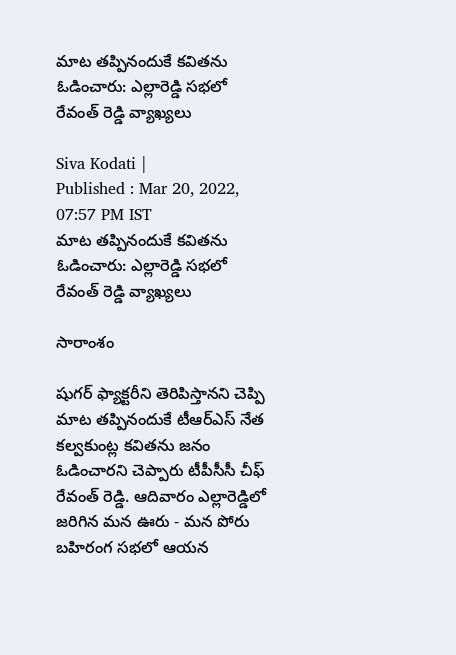మాట తప్పినందుకే కవితను ఓడించారు: ఎల్లారెడ్డి సభలో రేవంత్ రెడ్డి వ్యాఖ్యలు

Siva Kodati |
Published : Mar 20, 2022, 07:57 PM IST
మాట తప్పినందుకే కవితను ఓడించారు: ఎల్లారెడ్డి సభలో రేవంత్ రెడ్డి వ్యాఖ్యలు

సారాంశం

షుగర్ ఫ్యాక్టరీని తెరిపిస్తానని చెప్పి మాట తప్పినందుకే టీఆర్ఎస్ నేత కల్వకుంట్ల కవితను జనం ఓడించారని చెప్పారు టీపీసీసీ చీఫ్ రేవంత్ రెడ్డి. ఆదివారం ఎల్లారెడ్డిలో జరిగిన మన ఊరు - మన పోరు బహిరంగ సభలో ఆయన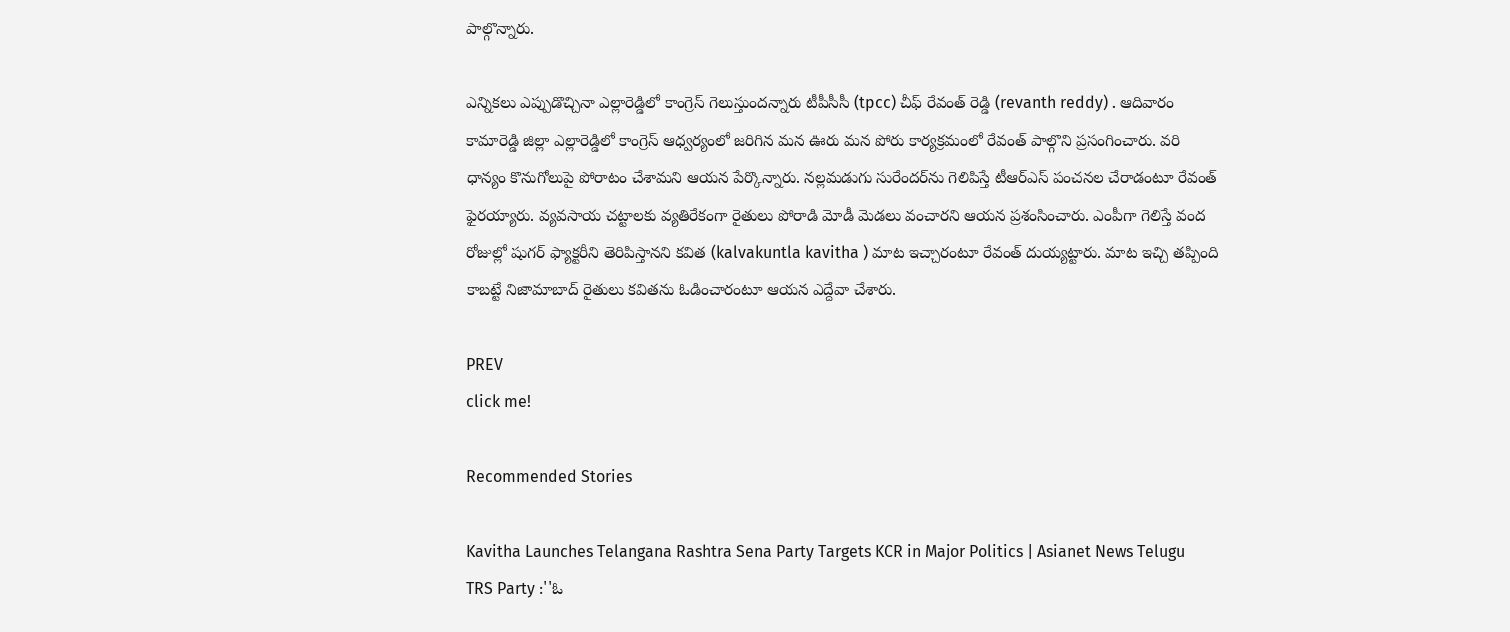పాల్గొన్నారు.

ఎన్నికలు ఎప్పుడొచ్చినా ఎల్లారెడ్డిలో కాంగ్రెస్ గెలుస్తుందన్నారు టీపీసీసీ (tpcc) చీఫ్ రేవంత్ రెడ్డి (revanth reddy) . ఆదివారం కామారెడ్డి జిల్లా ఎల్లారెడ్డిలో కాంగ్రెస్ ఆధ్వర్యంలో జరిగిన మన ఊరు మన పోరు కార్యక్రమంలో రేవంత్ పాల్గొని ప్రసంగించారు. వరి ధాన్యం కొనుగోలుపై పోరాటం చేశామని ఆయన పేర్కొన్నారు. నల్లమడుగు సురేందర్‌ను గెలిపిస్తే టీఆర్ఎస్ పంచనల చేరాడంటూ రేవంత్ ఫైరయ్యారు. వ్యవసాయ చట్టాలకు వ్యతిరేకంగా రైతులు పోరాడి మోడీ మెడలు వంచారని ఆయన ప్రశంసించారు. ఎంపీగా గెలిస్తే వంద రోజుల్లో షుగర్ ఫ్యాక్టరీని తెరిపిస్తానని కవిత (kalvakuntla kavitha ) మాట ఇచ్చారంటూ రేవంత్ దుయ్యట్టారు. మాట ఇచ్చి తప్పింది కాబట్టే నిజామాబాద్ రైతులు కవితను ఓడించారంటూ ఆయన ఎద్దేవా చేశారు.

PREV
click me!

Recommended Stories

Kavitha Launches Telangana Rashtra Sena Party Targets KCR in Major Politics | Asianet News Telugu
TRS Party :''ఓ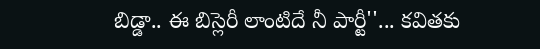బిడ్డా.. ఈ బిస్లెరీ లాంటిదే నీ పార్టీ''... కవితకు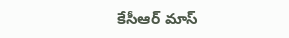కేసీఆర్ మాస్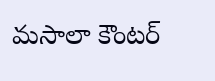మసాలా కౌంటర్